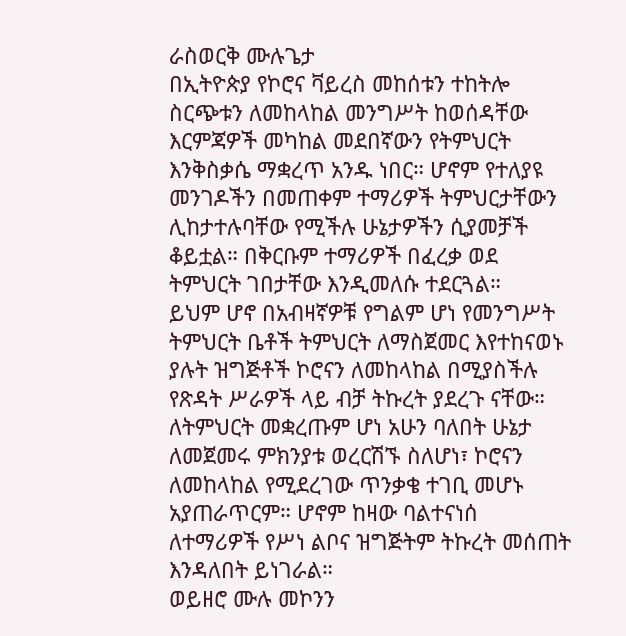ራስወርቅ ሙሉጌታ
በኢትዮጵያ የኮሮና ቫይረስ መከሰቱን ተከትሎ ስርጭቱን ለመከላከል መንግሥት ከወሰዳቸው እርምጃዎች መካከል መደበኛውን የትምህርት እንቅስቃሴ ማቋረጥ አንዱ ነበር። ሆኖም የተለያዩ መንገዶችን በመጠቀም ተማሪዎች ትምህርታቸውን ሊከታተሉባቸው የሚችሉ ሁኔታዎችን ሲያመቻች ቆይቷል። በቅርቡም ተማሪዎች በፈረቃ ወደ ትምህርት ገበታቸው እንዲመለሱ ተደርጓል።
ይህም ሆኖ በአብዛኛዎቹ የግልም ሆነ የመንግሥት ትምህርት ቤቶች ትምህርት ለማስጀመር እየተከናወኑ ያሉት ዝግጅቶች ኮሮናን ለመከላከል በሚያስችሉ የጽዳት ሥራዎች ላይ ብቻ ትኩረት ያደረጉ ናቸው። ለትምህርት መቋረጡም ሆነ አሁን ባለበት ሁኔታ ለመጀመሩ ምክንያቱ ወረርሽኙ ስለሆነ፣ ኮሮናን ለመከላከል የሚደረገው ጥንቃቄ ተገቢ መሆኑ አያጠራጥርም። ሆኖም ከዛው ባልተናነሰ ለተማሪዎች የሥነ ልቦና ዝግጅትም ትኩረት መሰጠት እንዳለበት ይነገራል።
ወይዘሮ ሙሉ መኮንን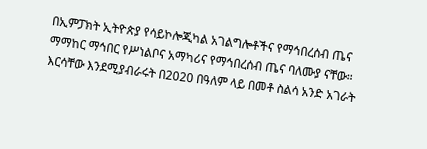በኢምፓክት ኢትዮጵያ የሳይኮሎጂካል አገልግሎቶችና የማኅበረሰብ ጤና ማማከር ማኅበር የሥነልቦና አማካሪና የማኅበረሰብ ጤና ባለሙያ ናቸው። እርሳቸው እንደሚያብራሩት በ2020 በዓለም ላይ በመቶ ስልሳ አንድ አገራት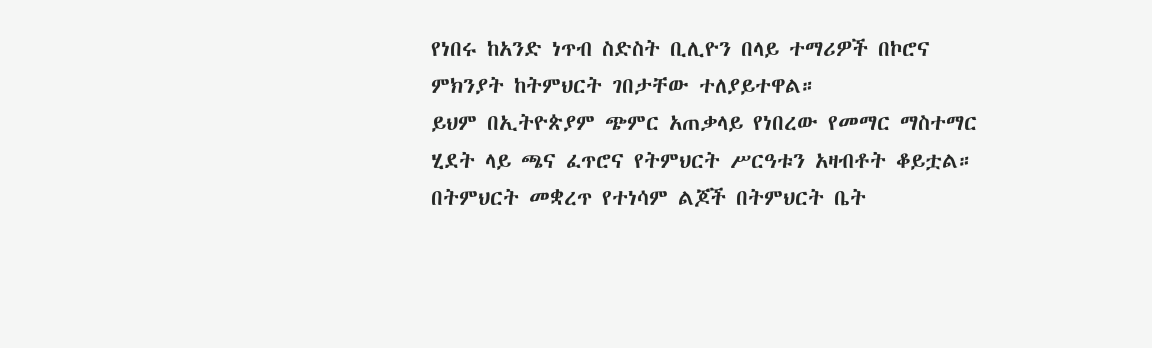የነበሩ ከአንድ ነጥብ ስድስት ቢሊዮን በላይ ተማሪዎች በኮሮና ምክንያት ከትምህርት ገበታቸው ተለያይተዋል።
ይህም በኢትዮጵያም ጭምር አጠቃላይ የነበረው የመማር ማስተማር ሂደት ላይ ጫና ፈጥሮና የትምህርት ሥርዓቱን አዛብቶት ቆይቷል። በትምህርት መቋረጥ የተነሳም ልጆች በትምህርት ቤት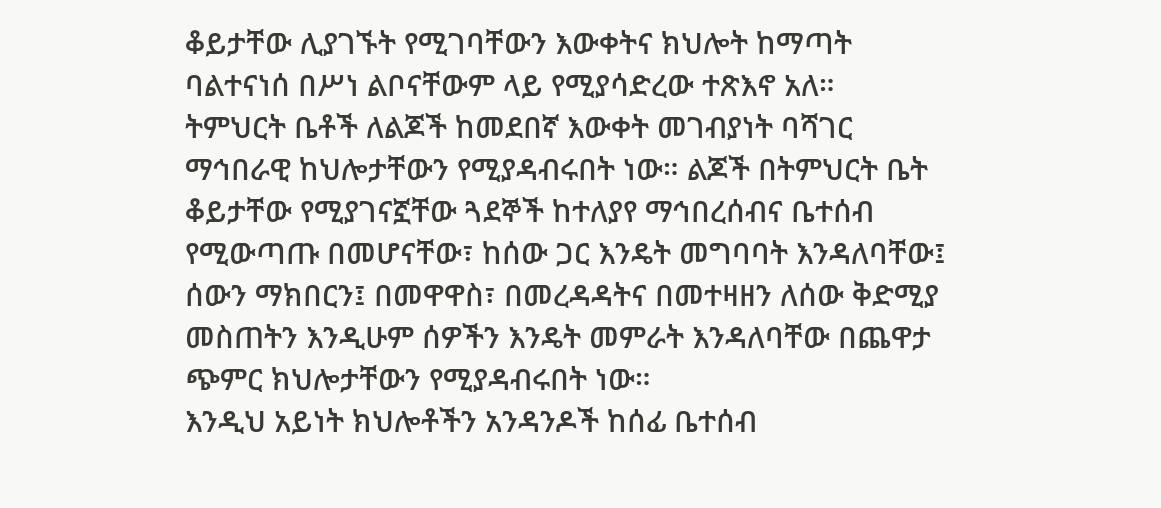ቆይታቸው ሊያገኙት የሚገባቸውን እውቀትና ክህሎት ከማጣት ባልተናነሰ በሥነ ልቦናቸውም ላይ የሚያሳድረው ተጽእኖ አለ።
ትምህርት ቤቶች ለልጆች ከመደበኛ እውቀት መገብያነት ባሻገር ማኅበራዊ ከህሎታቸውን የሚያዳብሩበት ነው። ልጆች በትምህርት ቤት ቆይታቸው የሚያገናኟቸው ጓደኞች ከተለያየ ማኅበረሰብና ቤተሰብ የሚውጣጡ በመሆናቸው፣ ከሰው ጋር እንዴት መግባባት እንዳለባቸው፤ ሰውን ማክበርን፤ በመዋዋስ፣ በመረዳዳትና በመተዛዘን ለሰው ቅድሚያ መስጠትን እንዲሁም ሰዎችን እንዴት መምራት እንዳለባቸው በጨዋታ ጭምር ክህሎታቸውን የሚያዳብሩበት ነው።
እንዲህ አይነት ክህሎቶችን አንዳንዶች ከሰፊ ቤተሰብ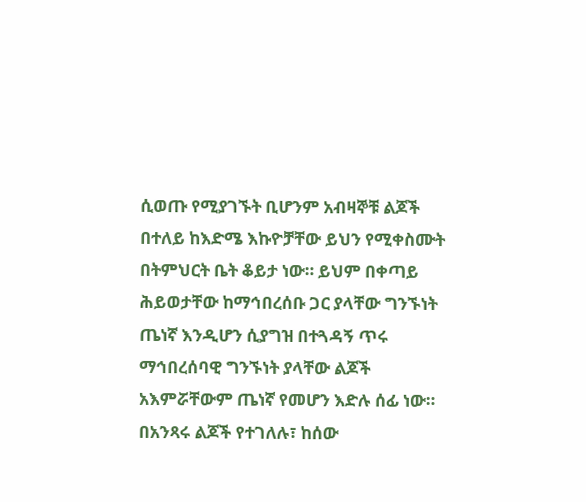ሲወጡ የሚያገኙት ቢሆንም አብዛኞቹ ልጆች በተለይ ከእድሜ እኩዮቻቸው ይህን የሚቀስሙት በትምህርት ቤት ቆይታ ነው። ይህም በቀጣይ ሕይወታቸው ከማኅበረሰቡ ጋር ያላቸው ግንኙነት ጤነኛ እንዲሆን ሲያግዝ በተጓዳኝ ጥሩ ማኅበረሰባዊ ግንኙነት ያላቸው ልጆች አእምሯቸውም ጤነኛ የመሆን እድሉ ሰፊ ነው። በአንጻሩ ልጆች የተገለሉ፣ ከሰው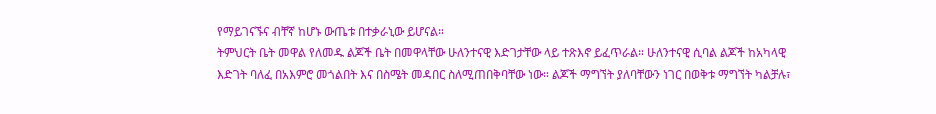የማይገናኙና ብቸኛ ከሆኑ ውጤቱ በተቃራኒው ይሆናል።
ትምህርት ቤት መዋል የለመዱ ልጆች ቤት በመዋላቸው ሁለንተናዊ እድገታቸው ላይ ተጽእኖ ይፈጥራል። ሁለንተናዊ ሲባል ልጆች ከአካላዊ እድገት ባለፈ በአእምሮ መጎልበት እና በስሜት መዳበር ስለሚጠበቅባቸው ነው። ልጆች ማግኘት ያለባቸውን ነገር በወቅቱ ማግኘት ካልቻሉ፣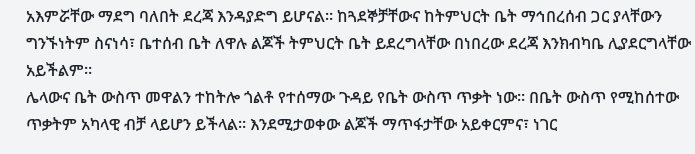አእምሯቸው ማደግ ባለበት ደረጃ እንዳያድግ ይሆናል። ከጓደኞቻቸውና ከትምህርት ቤት ማኅበረሰብ ጋር ያላቸውን ግንኙነትም ስናነሳ፣ ቤተሰብ ቤት ለዋሉ ልጆች ትምህርት ቤት ይደረግላቸው በነበረው ደረጃ እንክብካቤ ሊያደርግላቸው አይችልም።
ሌላውና ቤት ውስጥ መዋልን ተከትሎ ጎልቶ የተሰማው ጉዳይ የቤት ውስጥ ጥቃት ነው። በቤት ውስጥ የሚከሰተው ጥቃትም አካላዊ ብቻ ላይሆን ይችላል። እንደሚታወቀው ልጆች ማጥፋታቸው አይቀርምና፣ ነገር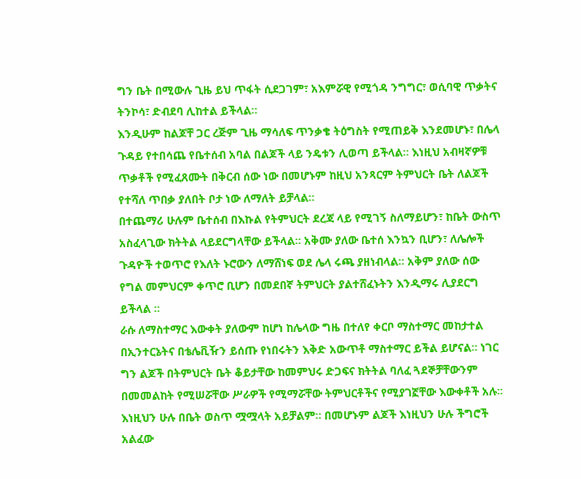ግን ቤት በሚውሉ ጊዜ ይህ ጥፋት ሲደጋገም፣ አእምሯዊ የሚጎዳ ንግግር፣ ወሲባዊ ጥቃትና ትንኮሳ፣ ድብደባ ሊከተል ይችላል።
እንዲሁም ከልጆቸ ጋር ረጅም ጊዜ ማሳለፍ ጥንቃቄ ትዕግስት የሚጠይቅ እንደመሆኑ፣ በሌላ ጉዳይ የተበሳጨ የቤተሰብ አባል በልጆች ላይ ንዴቱን ሊወጣ ይችላል። እነዚህ አብዛኛዎቹ ጥቃቶች የሚፈጸሙት በቅርብ ሰው ነው በመሆኑም ከዚህ አንጻርም ትምህርት ቤት ለልጆች የተሻለ ጥበቃ ያለበት ቦታ ነው ለማለት ይቻላል።
በተጨማሪ ሁሉም ቤተሰብ በእኩል የትምህርት ደረጃ ላይ የሚገኝ ስለማይሆን፣ ከቤት ውስጥ አስፈላጊው ክትትል ላይደርግላቸው ይችላል። አቅሙ ያለው ቤተሰ እንኳን ቢሆን፣ ለሌሎች ጉዳዮች ተወጥሮ የእለት ኑሮውን ለማሸነፍ ወደ ሌላ ሩጫ ያዘነብላል። አቅም ያለው ሰው የግል መምህርም ቀጥሮ ቢሆን በመደበኛ ትምህርት ያልተሸፈኑትን እንዲማሩ ሊያደርግ ይችላል ።
ራሱ ለማስተማር እውቀት ያለውም ከሆነ ከሌላው ግዜ በተለየ ቀርቦ ማስተማር መከታተል በኢንተርኔትና በቴሌቪዥን ይሰጡ የነበሩትን እቅድ አውጥቶ ማስተማር ይችል ይሆናል። ነገር ግን ልጆች በትምህርት ቤት ቆይታቸው ከመምህሩ ድጋፍና ክትትል ባለፈ ጓደኞቻቸውንም በመመልከት የሚሠሯቸው ሥራዎች የሚማሯቸው ትምህርቶችና የሚያገኟቸው እውቀቶች አሉ፡፡ እነዚህን ሁሉ በቤት ወስጥ ሟሟላት አይቻልም። በመሆኑም ልጆች እነዚህን ሁሉ ችግሮች አልፈው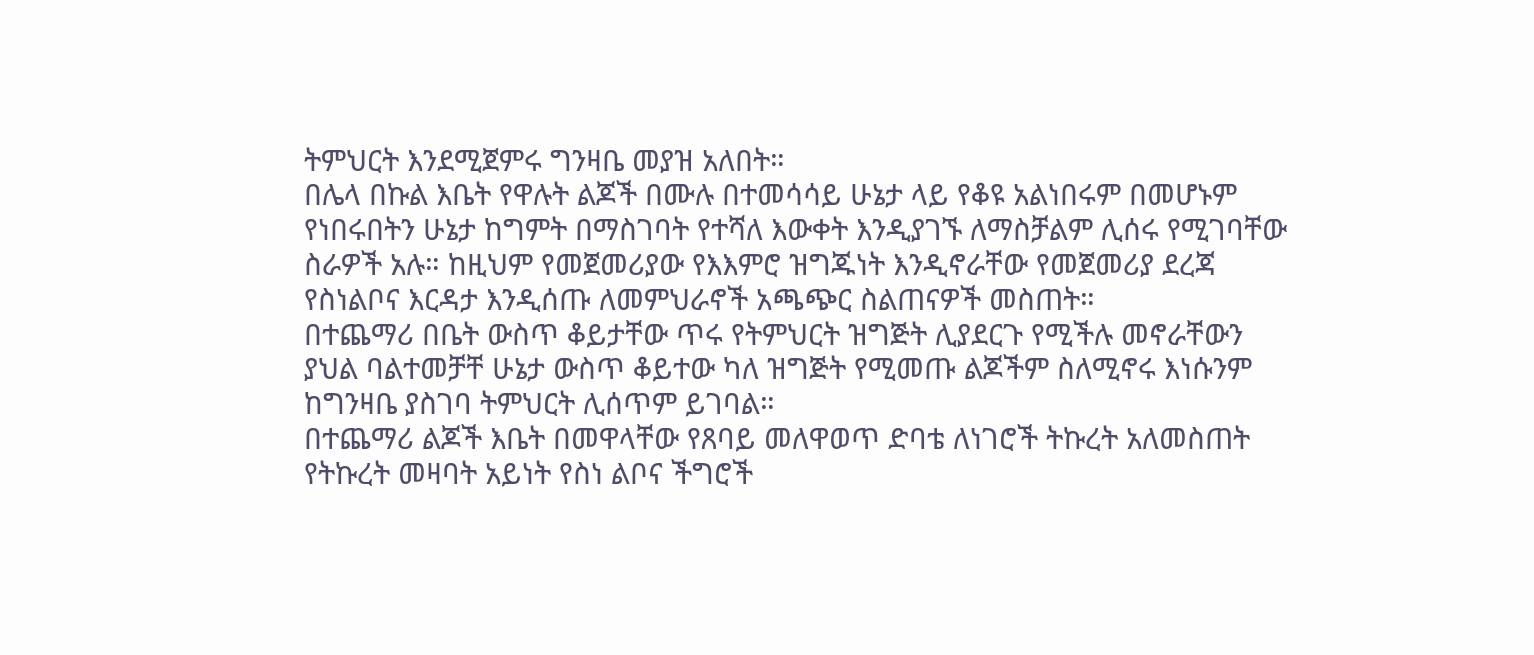ትምህርት እንደሚጀምሩ ግንዛቤ መያዝ አለበት።
በሌላ በኩል እቤት የዋሉት ልጆች በሙሉ በተመሳሳይ ሁኔታ ላይ የቆዩ አልነበሩም በመሆኑም የነበሩበትን ሁኔታ ከግምት በማስገባት የተሻለ እውቀት እንዲያገኙ ለማስቻልም ሊሰሩ የሚገባቸው ስራዎች አሉ። ከዚህም የመጀመሪያው የእእምሮ ዝግጁነት እንዲኖራቸው የመጀመሪያ ደረጃ የስነልቦና እርዳታ እንዲሰጡ ለመምህራኖች አጫጭር ስልጠናዎች መስጠት።
በተጨማሪ በቤት ውስጥ ቆይታቸው ጥሩ የትምህርት ዝግጅት ሊያደርጉ የሚችሉ መኖራቸውን ያህል ባልተመቻቸ ሁኔታ ውስጥ ቆይተው ካለ ዝግጅት የሚመጡ ልጆችም ስለሚኖሩ እነሱንም ከግንዛቤ ያስገባ ትምህርት ሊሰጥም ይገባል።
በተጨማሪ ልጆች እቤት በመዋላቸው የጸባይ መለዋወጥ ድባቴ ለነገሮች ትኩረት አለመስጠት የትኩረት መዛባት አይነት የስነ ልቦና ችግሮች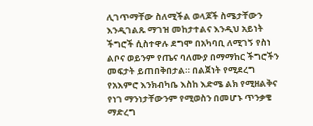ሊገጥማቸው ስለሚችል ወላጆች ስሜታቸውን እንዲገልጹ ማገዝ መከታተልና እንዲህ አይነት ችግሮች ሲስተዋሉ ደግሞ በአካባቢ ለሚገኝ የስነ ልቦና ወይንም የጤና ባለሙያ በማማከር ችግሮችን መፍታት ይጠበቅበታል። በልጀነት የሚደረግ የአእምሮ እንክብካቤ እስከ እድሜ ልክ የሚዘልቅና የነገ ማንነታቸውንም የሚወስን በመሆኑ ጥንቃቄ ማድረግ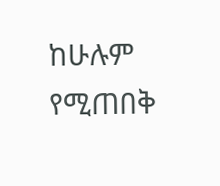ከሁሉም የሚጠበቅ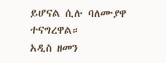ይሆናል ሲሉ ባለሙያዋ ተናግረዋል።
አዲስ ዘመን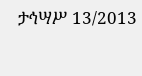ታኅሣሥ 13/2013